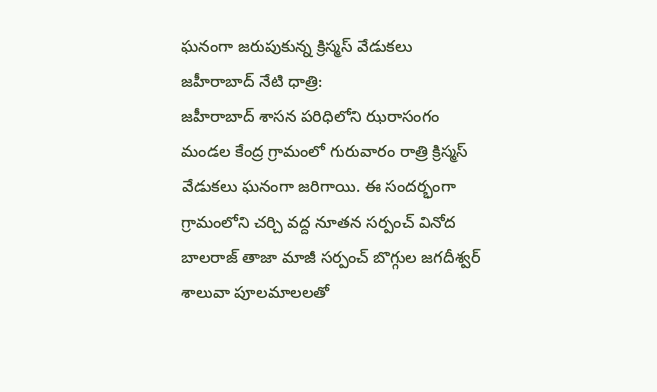ఘనంగా జరుపుకున్న క్రిస్మస్ వేడుకలు
జహీరాబాద్ నేటి ధాత్రి:
జహీరాబాద్ శాసన పరిధిలోని ఝరాసంగం మండల కేంద్ర గ్రామంలో గురువారం రాత్రి క్రిస్మస్ వేడుకలు ఘనంగా జరిగాయి. ఈ సందర్భంగా గ్రామంలోని చర్చి వద్ద నూతన సర్పంచ్ వినోద బాలరాజ్ తాజా మాజీ సర్పంచ్ బొగ్గుల జగదీశ్వర్ శాలువా పూలమాలలతో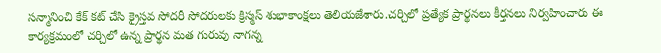సన్మానించి కేక్ కట్ చేసి క్రైస్తవ సోదరీ సోదరులకు క్రిస్మస్ శుభాకాంక్షలు తెలియజేశారు.చర్చిలో ప్రత్యేక ప్రార్థనలు కీర్తనలు నిర్వహించారు ఈ కార్యక్రమంలో చర్చిలో ఉన్న ప్రార్థన మత గురువు నాగన్న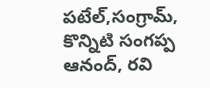పటేల్,సంగ్రామ్, కొన్నిటి సంగప్ప ఆనంద్, రవి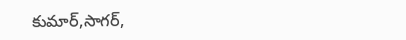కుమార్,సాగర్,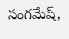సంగమేష్,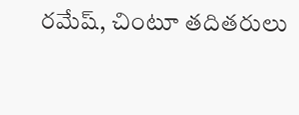రమేష్, చింటూ తదితరులు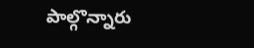పాల్గొన్నారు